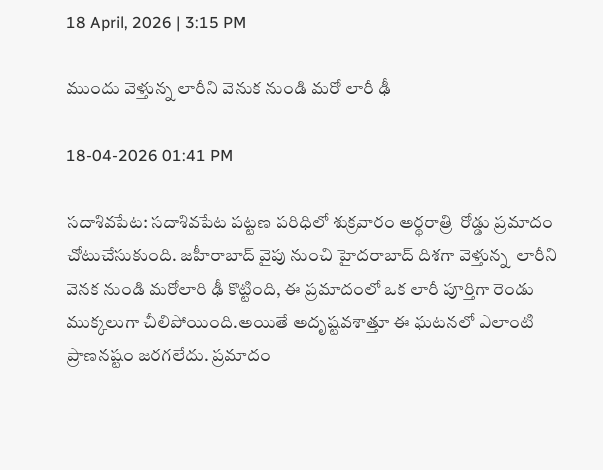18 April, 2026 | 3:15 PM

ముందు వెళ్తున్న లారీని వెనుక నుండి మరో లారీ ఢీ

18-04-2026 01:41 PM

సదాశివపేట: సదాశివపేట పట్టణ పరిధిలో శుక్రవారం అర్థరాత్రి  రోడ్డు ప్రమాదం చోటుచేసుకుంది. జహీరాబాద్ వైపు నుంచి హైదరాబాద్ దిశగా వెళ్తున్న  లారీని వెనక నుండి మరోలారి ఢీ కొట్టింది, ఈ ప్రమాదంలో ఒక లారీ పూర్తిగా రెండు ముక్కలుగా చీలిపోయింది.అయితే అదృష్టవశాత్తూ ఈ ఘటనలో ఎలాంటి ప్రాణనష్టం జరగలేదు. ప్రమాదం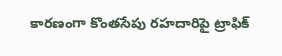కారణంగా కొంతసేపు రహదారిపై ట్రాఫిక్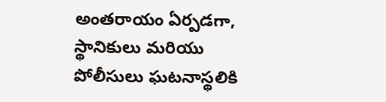అంతరాయం ఏర్పడగా, స్థానికులు మరియు పోలీసులు ఘటనాస్థలికి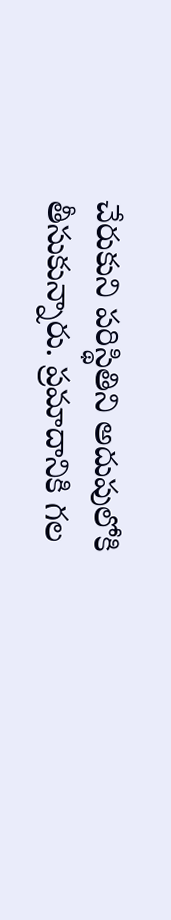చేరుకుని పరిస్థితిని అదుపులోకి తీసుకున్నారు. ప్రమాదానికి గల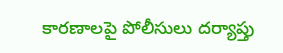కారణాలపై పోలీసులు దర్యాప్తు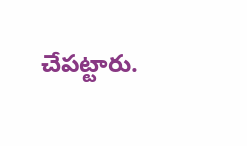చేపట్టారు.